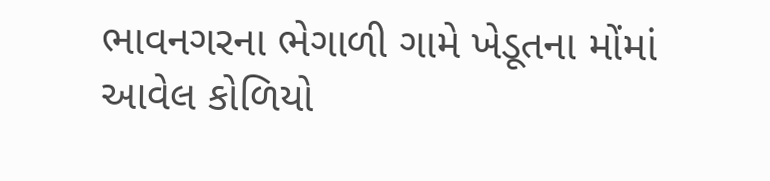ભાવનગરના ભેગાળી ગામે ખેડૂતના મોંમાં આવેલ કોળિયો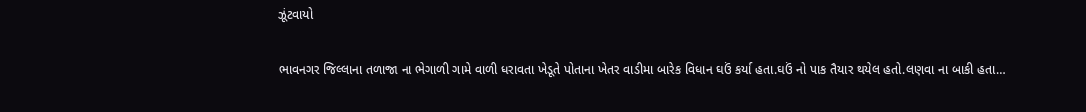ઝૂંટવાયો

ભાવનગર જિલ્લાના તળાજા ના ભેગાળી ગામે વાળી ધરાવતા ખેડૂતે પોતાના ખેતર વાડીમા બારેક વિધાન ઘઉં કર્યા હતા.ઘઉં નો પાક તૈયાર થયેલ હતો.લણવા ના બાકી હતા…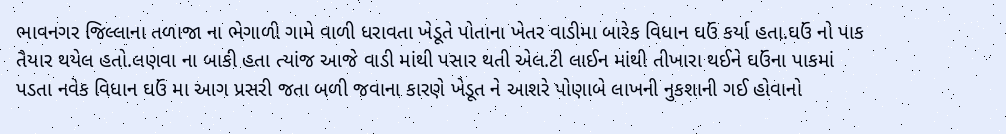ભાવનગર જિલ્લાના તળાજા ના ભેગાળી ગામે વાળી ધરાવતા ખેડૂતે પોતાના ખેતર વાડીમા બારેક વિધાન ઘઉં કર્યા હતા.ઘઉં નો પાક તૈયાર થયેલ હતો.લણવા ના બાકી હતા ત્યાંજ આજે વાડી માંથી પસાર થતી એલ.ટી લાઈન માંથી તીખારા થઈને ઘઉંના પાકમાં પડતા નવેક વિધાન ઘઉં મા આગ પ્રસરી જતા બળી જવાના કારણે ખેડૂત ને આશરે પોણાબે લાખની નુકશાની ગઈ હોવાનો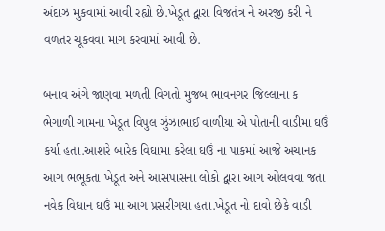અંદાઝ મુકવામાં આવી રહ્યો છે.ખેડૂત દ્વારા વિજતંત્ર ને અરજી કરી ને વળતર ચૂકવવા માગ કરવામાં આવી છે.

બનાવ અંગે જાણવા મળતી વિગતો મુજબ ભાવનગર જિલ્લાના ક ભેગાળી ગામના ખેડૂત વિપુલ ઝુંઝાભાઈ વાળીયા એ પોતાની વાડીમા ઘઉં કર્યા હતા.આશરે બારેક વિઘામા કરેલા ઘઉં ના પાકમાં આજે અચાનક આગ ભભૂકતા ખેડૂત અને આસપાસના લોકો દ્વારા આગ ઓલવવા જતા નવેક વિધાન ઘઉં મા આગ પ્રસરીગયા હતા.ખેડૂત નો દાવો છેકે વાડી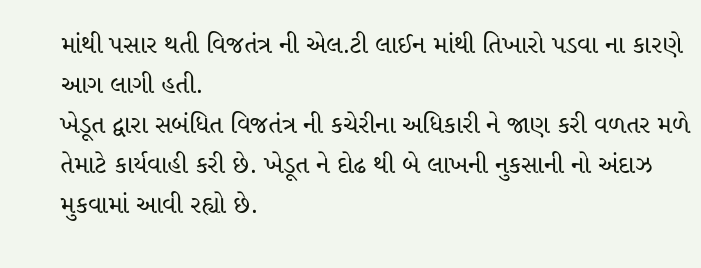માંથી પસાર થતી વિજતંત્ર ની એલ.ટી લાઈન માંથી તિખારો પડવા ના કારણે આગ લાગી હતી.
ખેડૂત દ્વારા સબંધિત વિજતંત્ર ની કચેરીના અધિકારી ને જાણ કરી વળતર મળે તેમાટે કાર્યવાહી કરી છે. ખેડૂત ને દોઢ થી બે લાખની નુકસાની નો અંદાઝ મુકવામાં આવી રહ્યો છે.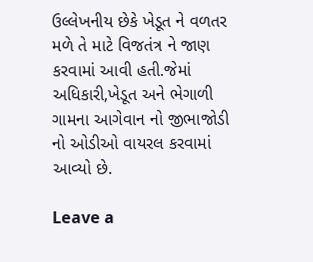ઉલ્લેખનીય છેકે ખેડૂત ને વળતર મળે તે માટે વિજતંત્ર ને જાણ કરવામાં આવી હતી.જેમાં અધિકારી,ખેડૂત અને ભેગાળી ગામના આગેવાન નો જીભાજોડી નો ઓડીઓ વાયરલ કરવામાં આવ્યો છે.

Leave a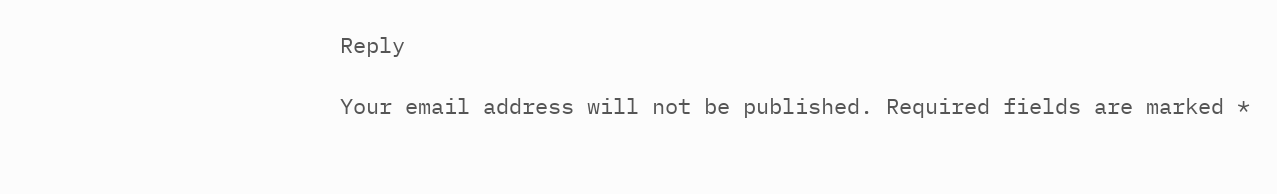Reply

Your email address will not be published. Required fields are marked *